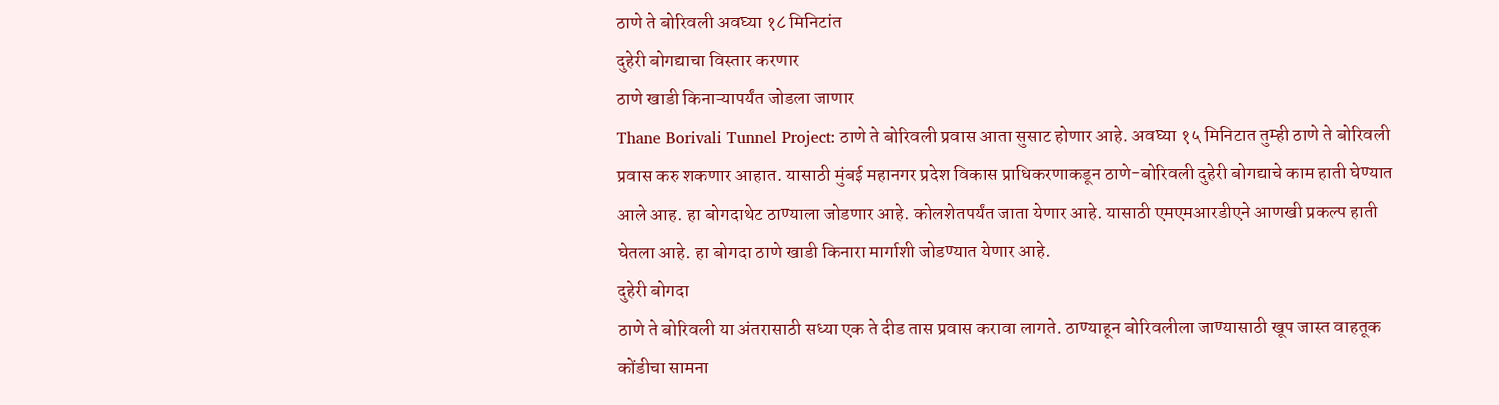ठाणे ते बोरिवली अवघ्या १८ मिनिटांत
दुहेरी बोगद्याचा विस्तार करणार
ठाणे खाडी किनाऱ्यापर्यंत जोडला जाणार
Thane Borivali Tunnel Project: ठाणे ते बोरिवली प्रवास आता सुसाट होणार आहे. अवघ्या १५ मिनिटात तुम्ही ठाणे ते बोरिवली प्रवास करु शकणार आहात. यासाठी मुंबई महानगर प्रदेश विकास प्राधिकरणाकडून ठाणे-बोरिवली दुहेरी बोगद्याचे काम हाती घेण्यात आले आह. हा बोगदाथेट ठाण्याला जोडणार आहे. कोलशेतपर्यंत जाता येणार आहे. यासाठी एमएमआरडीएने आणखी प्रकल्प हाती घेतला आहे. हा बोगदा ठाणे खाडी किनारा मार्गाशी जोडण्यात येणार आहे.
दुहेरी बोगदा
ठाणे ते बोरिवली या अंतरासाठी सध्या एक ते दीड तास प्रवास करावा लागते. ठाण्याहून बोरिवलीला जाण्यासाठी खूप जास्त वाहतूक कोंडीचा सामना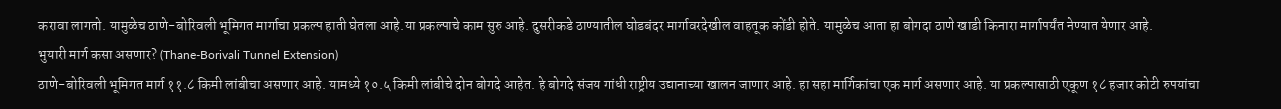करावा लागतो. यामुळेच ठाणे-बोरिवली भूमिगत मार्गाचा प्रकल्प हाती घेतला आहे.या प्रकल्पाचे काम सुरु आहे. दुसरीकडे ठाण्यातील घोडबंदर मार्गावरदेखील वाहतूक कोंडी होते. यामुळेच आता हा बोगदा ठाणे खाडी किनारा मार्गापर्यंत नेण्यात येणार आहे.
भुयारी मार्ग कसा असणार? (Thane-Borivali Tunnel Extension)
ठाणे-बोरिवली भूमिगत मार्ग ११.८ किमी लांबीचा असणार आहे. यामध्ये १०.५ किमी लांबीचे दोन बोगदे आहेत. हे बोगदे संजय गांधी राष्ट्रीय उद्यानाच्या खालन जाणार आहे. हा सहा मार्गिकांचा एक मार्ग असणार आहे. या प्रकल्पासाठी एकूण १८ हजार कोटी रुपयांचा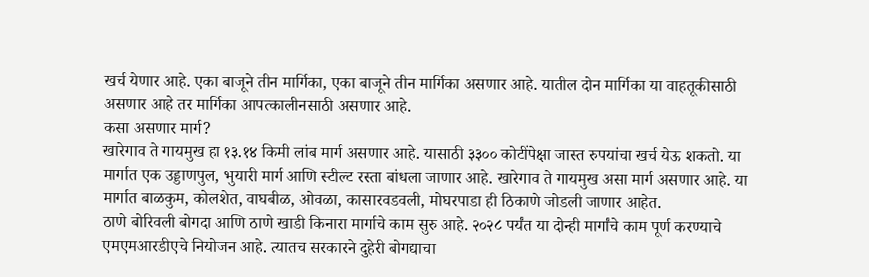खर्च येणार आहे. एका बाजूने तीन मार्गिका, एका बाजूने तीन मार्गिका असणार आहे. यातील दोन मार्गिका या वाहतूकीसाठी असणार आहे तर मार्गिका आपत्कालीनसाठी असणार आहे.
कसा असणार मार्ग?
खारेगाव ते गायमुख हा १३.१४ किमी लांब मार्ग असणार आहे. यासाठी ३३०० कोटींपेक्षा जास्त रुपयांचा खर्च येऊ शकतो. या मार्गात एक उड्डाणपुल, भुयारी मार्ग आणि स्टील्ट रस्ता बांधला जाणार आहे. खारेगाव ते गायमुख असा मार्ग असणार आहे. या मार्गात बाळकुम, कोलशेत, वाघबीळ, ओवळा, कासारवडवली, मोघरपाडा ही ठिकाणे जोडली जाणार आहेत.
ठाणे बोरिवली बोगदा आणि ठाणे खाडी किनारा मार्गाचे काम सुरु आहे. २०२८ पर्यंत या दोन्ही मार्गांचे काम पूर्ण करण्याचे एमएमआरडीएचे नियोजन आहे. त्यातच सरकारने दुहेरी बोगद्याचा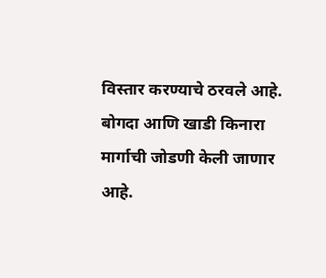विस्तार करण्याचे ठरवले आहे. बोगदा आणि खाडी किनारा मार्गाची जोडणी केली जाणार आहे.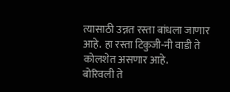त्यासाठी उन्नत रस्ता बांधला जाणार आहे. हा रस्ता टिकुजी-नी वाडी ते कोलशेत असणार आहे.
बोरिवली ते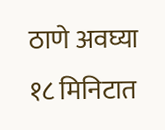ठाणे अवघ्या १८ मिनिटात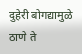दुहेरी बोगद्यामुळे ठाणे ते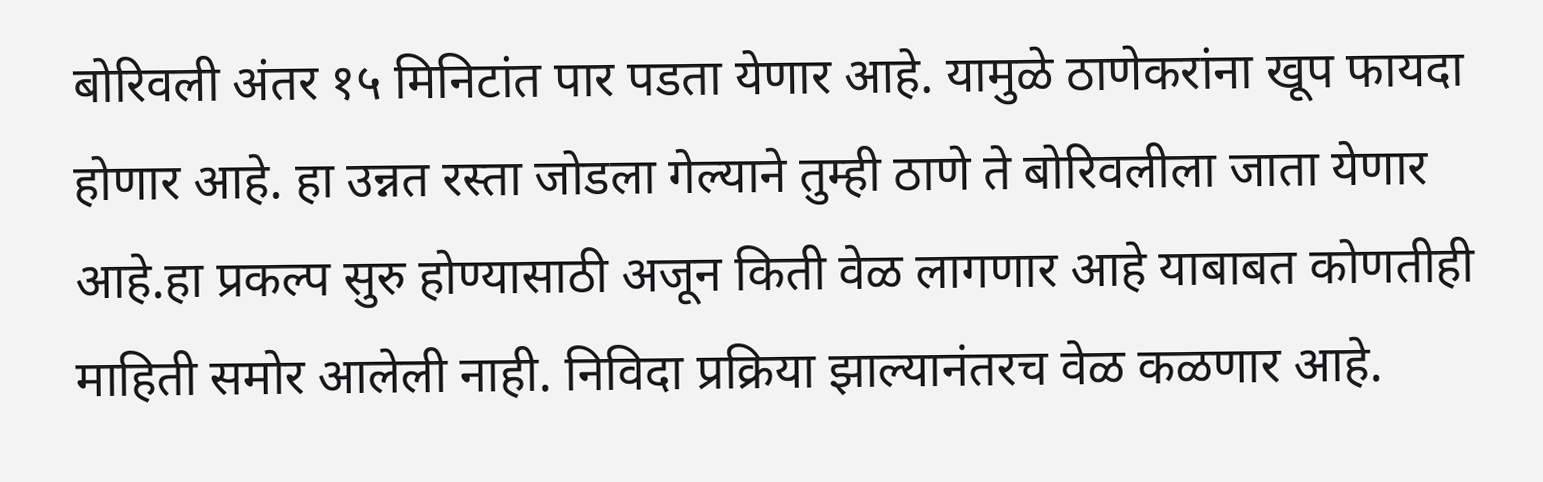बोरिवली अंतर १५ मिनिटांत पार पडता येणार आहे. यामुळे ठाणेकरांना खूप फायदा होणार आहे. हा उन्नत रस्ता जोडला गेल्याने तुम्ही ठाणे ते बोरिवलीला जाता येणार आहे.हा प्रकल्प सुरु होण्यासाठी अजून किती वेळ लागणार आहे याबाबत कोणतीही माहिती समोर आलेली नाही. निविदा प्रक्रिया झाल्यानंतरच वेळ कळणार आहे.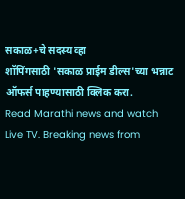सकाळ+चे सदस्य व्हा
शॉपिंगसाठी 'सकाळ प्राईम डील्स'च्या भन्नाट ऑफर्स पाहण्यासाठी क्लिक करा.
Read Marathi news and watch Live TV. Breaking news from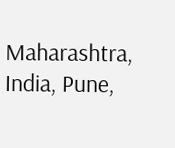Maharashtra, India, Pune,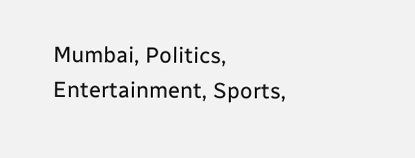Mumbai, Politics, Entertainment, Sports,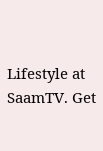Lifestyle at SaamTV. Get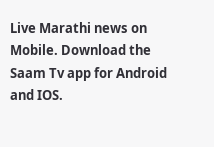Live Marathi news on Mobile. Download the Saam Tv app for Android and IOS.